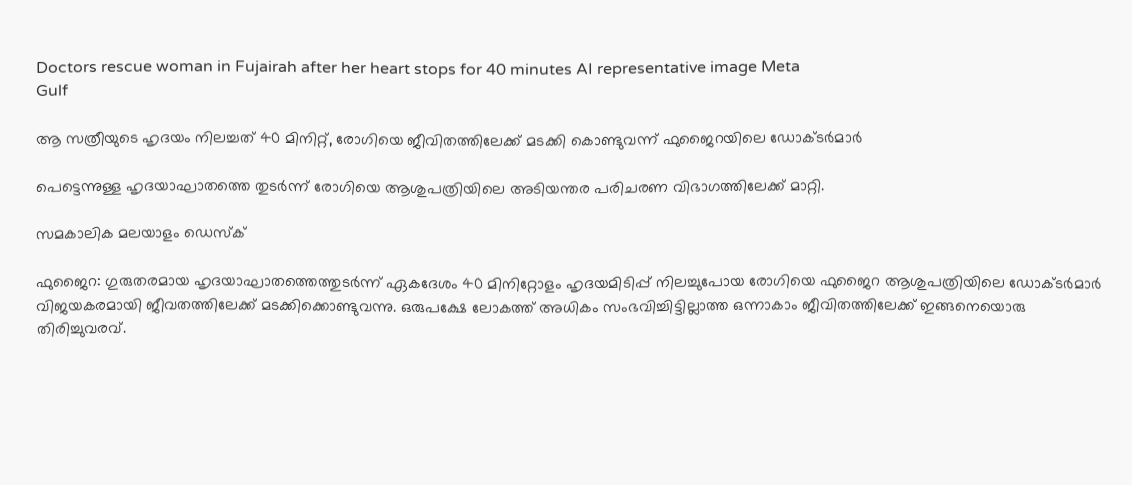Doctors rescue woman in Fujairah after her heart stops for 40 minutes AI representative image Meta
Gulf

ആ സത്രീയുടെ ഹൃദയം നിലച്ചത് 40 മിനിറ്റ്, രോഗിയെ ജീവിതത്തിലേക്ക് മടക്കി കൊണ്ടുവന്ന് ഫുജൈറയിലെ ഡോക്ടർമാർ

പെട്ടെന്നുള്ള ഹൃദയാഘാതത്തെ തുടർന്ന് രോഗിയെ ആശുപത്രിയിലെ അടിയന്തര പരിചരണ വിഭാഗത്തിലേക്ക് മാറ്റി.

സമകാലിക മലയാളം ഡെസ്ക്

ഫുജൈറ: ഗുരുതരമായ ഹൃദയാഘാതത്തെത്തുടർന്ന് ഏകദേശം 40 മിനിറ്റോളം ഹൃദയമിടിപ്പ് നിലച്ചുപോയ രോഗിയെ ഫുജൈറ ആശുപത്രിയിലെ ഡോക്ടർമാർ വിജയകരമായി ജീവതത്തിലേക്ക് മടക്കിക്കൊണ്ടുവന്നു. ഒരുപക്ഷേ ലോകത്ത് അധികം സംഭവിച്ചിട്ടില്ലാത്ത ഒന്നാകാം ജീവിതത്തിലേക്ക് ഇങ്ങനെയൊരു തിരിച്ചുവരവ്.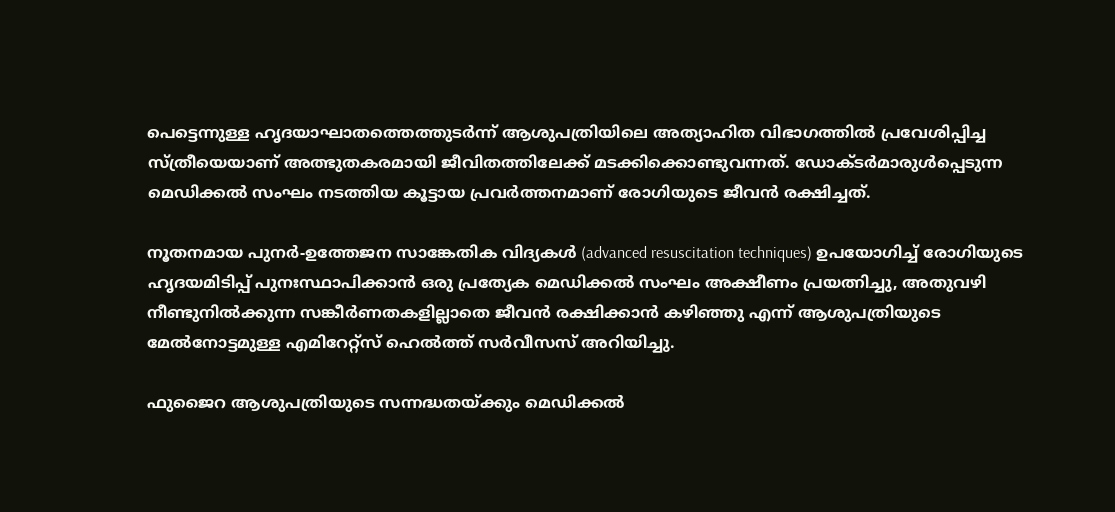പെട്ടെന്നുള്ള ഹൃദയാഘാതത്തെത്തുടർന്ന് ആശുപത്രിയിലെ അത്യാഹിത വിഭാഗത്തിൽ പ്രവേശിപ്പിച്ച സ്ത്രീയെയാണ് അത്ഭുതകരമായി ജീവിതത്തിലേക്ക് മടക്കിക്കൊണ്ടുവന്നത്. ഡോക്ടർമാരുൾപ്പെടുന്ന മെഡിക്കൽ സംഘം നടത്തിയ കൂട്ടായ പ്രവർത്തനമാണ് രോഗിയുടെ ജീവൻ രക്ഷിച്ചത്.

നൂതനമായ പുനർ-ഉത്തേജന സാങ്കേതിക വിദ്യകൾ (advanced resuscitation techniques) ഉപയോഗിച്ച് രോഗിയുടെ ഹൃദയമിടിപ്പ് പുനഃസ്ഥാപിക്കാൻ ഒരു പ്രത്യേക മെഡിക്കൽ സംഘം അക്ഷീണം പ്രയത്നിച്ചു, അതുവഴി നീണ്ടുനിൽക്കുന്ന സങ്കീർണതകളില്ലാതെ ജീവൻ രക്ഷിക്കാൻ കഴിഞ്ഞു എന്ന് ആശുപത്രിയുടെ മേൽനോട്ടമുള്ള എമിറേറ്റ്സ് ഹെൽത്ത് സർവീസസ് അറിയിച്ചു.

ഫുജൈറ ആശുപത്രിയുടെ സന്നദ്ധതയ്ക്കും മെഡിക്കൽ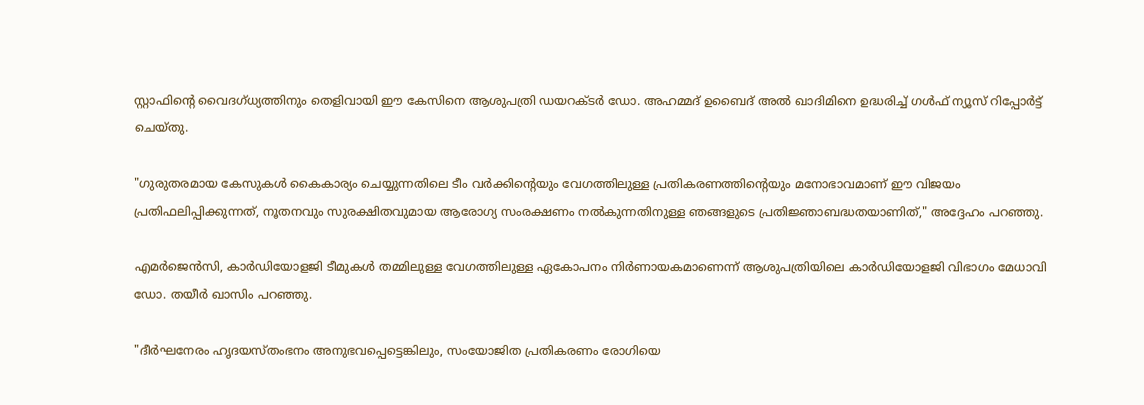സ്റ്റാഫിന്റെ വൈദഗ്ധ്യത്തിനും തെളിവായി ഈ കേസിനെ ആശുപത്രി ഡയറക്ടർ ഡോ. അഹമ്മദ് ഉബൈദ് അൽ ഖാദിമിനെ ഉദ്ധരിച്ച് ഗൾഫ് ന്യൂസ് റിപ്പോർട്ട് ചെയ്തു.

"ഗുരുതരമായ കേസുകൾ കൈകാര്യം ചെയ്യുന്നതിലെ ടീം വർക്കിന്റെയും വേഗത്തിലുള്ള പ്രതികരണത്തിന്റെയും മനോഭാവമാണ് ഈ വിജയം പ്രതിഫലിപ്പിക്കുന്നത്, നൂതനവും സുരക്ഷിതവുമായ ആരോഗ്യ സംരക്ഷണം നൽകുന്നതിനുള്ള ഞങ്ങളുടെ പ്രതിജ്ഞാബദ്ധതയാണിത്," അദ്ദേഹം പറഞ്ഞു.

എമർജെൻസി, കാർഡിയോളജി ടീമുകൾ തമ്മിലുള്ള വേഗത്തിലുള്ള ഏകോപനം നിർണായകമാണെന്ന് ആശുപത്രിയിലെ കാർഡിയോളജി വിഭാഗം മേധാവി ഡോ. തയീർ ഖാസിം പറഞ്ഞു.

"ദീർഘനേരം ഹൃദയസ്തംഭനം അനുഭവപ്പെട്ടെങ്കിലും, സംയോജിത പ്രതികരണം രോഗിയെ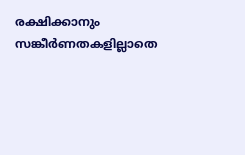രക്ഷിക്കാനും സങ്കീർണതകളില്ലാതെ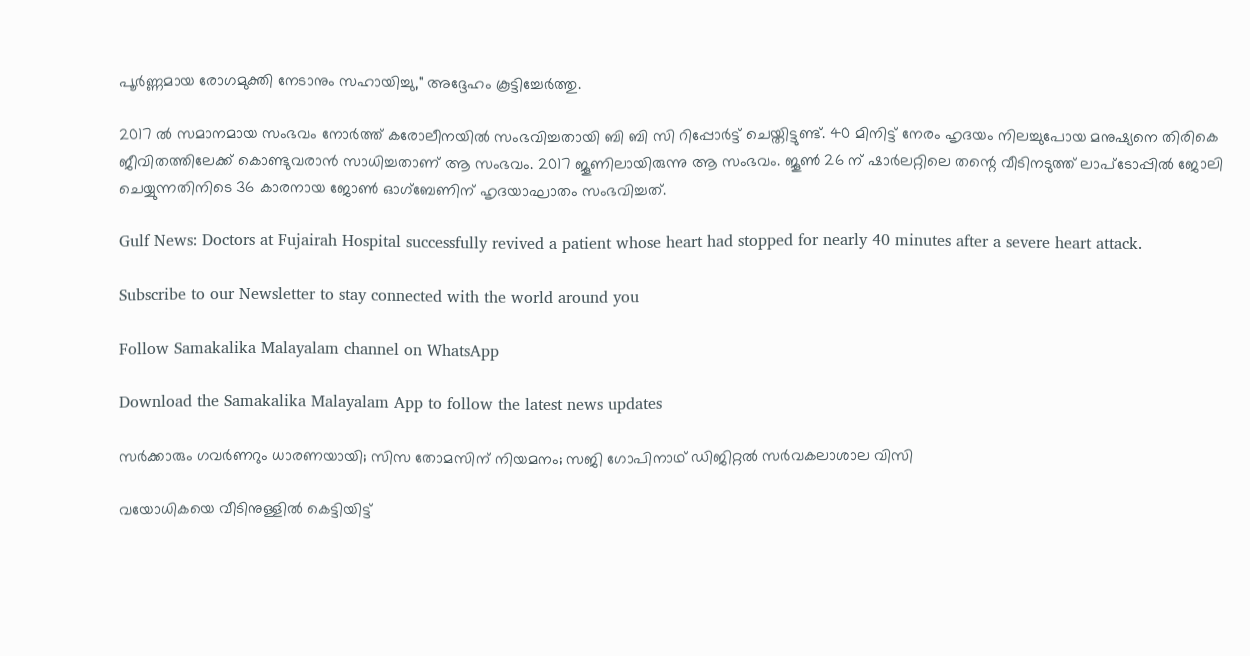പൂർണ്ണമായ രോഗമുക്തി നേടാനും സഹായിച്ചു," അദ്ദേഹം കൂട്ടിച്ചേർത്തു.

2017 ൽ സമാനമായ സംഭവം നോർത്ത് കരോലീനയിൽ സംഭവിച്ചതായി ബി ബി സി റിപ്പോർട്ട് ചെയ്തിട്ടുണ്ട്. 40 മിനിട്ട് നേരം ഹൃദയം നിലച്ചുപോയ മനുഷ്യനെ തിരികെ ജീവിതത്തിലേക്ക് കൊണ്ടുവരാൻ സാധിച്ചതാണ് ആ സംഭവം. 2017 ജൂണിലായിരുന്നു ആ സംഭവം. ജൂൺ 26 ന് ഷാർലറ്റിലെ തന്റെ വീടിനടുത്ത് ലാപ്‌ടോപ്പിൽ ജോലി ചെയ്യുന്നതിനിടെ 36 കാരനായ ജോൺ ഓഗ്ബേണിന് ഹൃദയാഘാതം സംഭവിച്ചത്.

Gulf News: Doctors at Fujairah Hospital successfully revived a patient whose heart had stopped for nearly 40 minutes after a severe heart attack.

Subscribe to our Newsletter to stay connected with the world around you

Follow Samakalika Malayalam channel on WhatsApp

Download the Samakalika Malayalam App to follow the latest news updates

സര്‍ക്കാരും ഗവര്‍ണറും ധാരണയായി; സിസ തോമസിന് നിയമനം; സജി ഗോപിനാഥ് ഡിജിറ്റല്‍ സര്‍വകലാശാല വിസി

വയോധികയെ വീടിനുള്ളില്‍ കെട്ടിയിട്ട്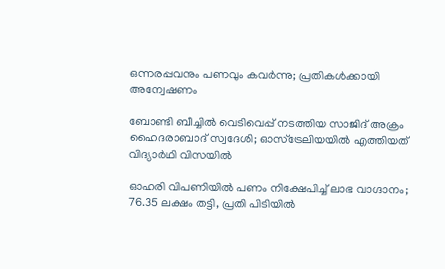ഒന്നരപ്പവനും പണവും കവര്‍ന്നു; പ്രതികള്‍ക്കായി അന്വേഷണം

ബോണ്ടി ബീച്ചില്‍ വെടിവെപ്പ് നടത്തിയ സാജിദ് അക്രം ഹൈദരാബാദ് സ്വദേശി; ഓസ്ട്രേലിയയില്‍ എത്തിയത് വിദ്യാര്‍ഥി വിസയില്‍

ഓഹരി വിപണിയില്‍ പണം നിക്ഷേപിച്ച് ലാഭ വാഗ്ദാനം; 76.35 ലക്ഷം തട്ടി, പ്രതി പിടിയില്‍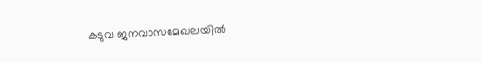കടുവ ജനവാസമേഖലയില്‍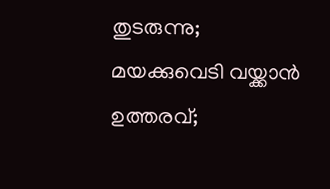തുടരുന്നു; മയക്കുവെടി വയ്ക്കാന്‍ ഉത്തരവ്;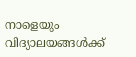നാളെയും വിദ്യാലയങ്ങള്‍ക്ക്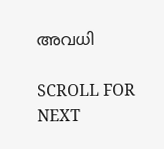അവധി

SCROLL FOR NEXT